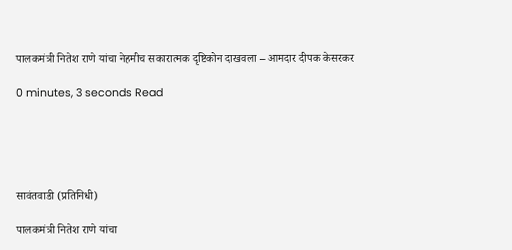पालकमंत्री नितेश राणे यांचा नेहमीच सकारात्मक दृष्टिकोन दाखवला – आमदार दीपक केसरकर

0 minutes, 3 seconds Read





सावंतवाडी (प्रतिनिधी)

पालकमंत्री नितेश राणे यांचा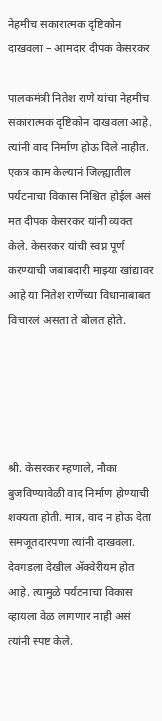नेहमीच सकारात्मक दृष्टिकोन दाखवला – आमदार दीपक केसरकर

पालकमंत्री नितेश राणे यांचा नेहमीच सकारात्मक दृष्टिकोन दाखवला आहे. त्यांनी वाद निर्माण होऊ दिले नाहीत. एकत्र काम केल्यानं जिल्ह्यातील पर्यटनाचा विकास निश्चित होईल असं मत दीपक केसरकर यांनी व्यक्त केले. केसरकर यांची स्वप्न पूर्ण करण्याची जबाबदारी माझ्या खांद्यावर आहे या नितेश राणेंच्या विधानाबाबत विचारलं असता ते बोलत होते.





श्री. केसरकर म्हणाले, नौका बुजविण्यावेळी वाद निर्माण होण्याची शक्यता होती. मात्र, वाद न होऊ देता समजूतदारपणा त्यांनी दाखवला. देवगडला देखील ॲक्वेरीयम होत आहे. त्यामुळे पर्यटनाचा विकास व्हायला वेळ लागणार नाही असं त्यांनी स्पष्ट केले.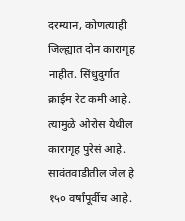दरम्यान, कोणत्याही जिल्ह्यात दोन कारागृह नाहीत. सिंधुदुर्गात क्राईम रेट कमी आहे. त्यामुळे ओरोस येथील कारागृह पुरेसं आहे. सावंतवाडीतील जेल हे १५० वर्षांपूर्वीच आहे.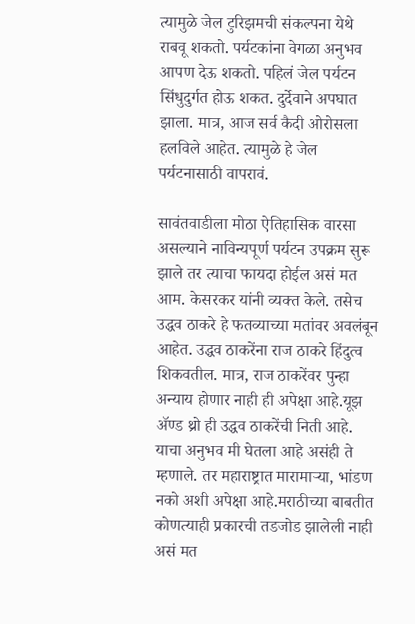त्यामुळे जेल टुरिझमची संकल्पना येथे राबवू शकतो. पर्यटकांना वेगळा अनुभव आपण देऊ शकतो. पहिलं जेल पर्यटन सिंधुदुर्गत होऊ शकत. दुर्देवाने अपघात झाला. मात्र, आज सर्व कैदी ओरोसला हलविले आहेत. त्यामुळे हे जेल पर्यटनासाठी वापरावं.

सावंतवाडीला मोठा ऐतिहासिक वारसा असल्याने नाविन्यपूर्ण पर्यटन उपक्रम सुरू झाले तर त्याचा फायदा होईल असं मत आम. केसरकर यांनी व्यक्त केले. तसेच उद्धव ठाकरे हे फतव्याच्या मतांवर अवलंबून आहेत. उद्धव ठाकरेंना राज ठाकरे हिंदुत्व शिकवतील. मात्र, राज ठाकरेंवर पुन्हा अन्याय होणार नाही ही अपेक्षा आहे.यूझ ॲण्ड थ्रो ही उद्धव ठाकरेंची निती आहे. याचा अनुभव मी घेतला आहे असंही ते म्हणाले. तर महाराष्ट्रात मारामाऱ्या, भांडण नको अशी अपेक्षा आहे.मराठीच्या बाबतीत कोणत्याही प्रकारची तडजोड झालेली नाही असं मत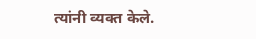त्यांनी व्यक्त केले.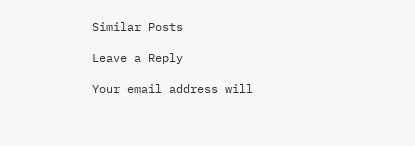Similar Posts

Leave a Reply

Your email address will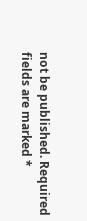not be published. Required fields are marked *